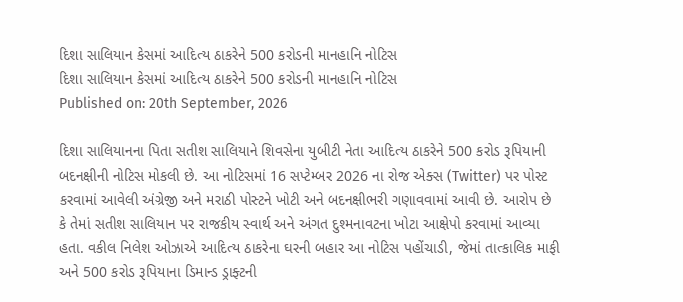દિશા સાલિયાન કેસમાં આદિત્ય ઠાકરેને 500 કરોડની માનહાનિ નોટિસ
દિશા સાલિયાન કેસમાં આદિત્ય ઠાકરેને 500 કરોડની માનહાનિ નોટિસ
Published on: 20th September, 2026

દિશા સાલિયાનના પિતા સતીશ સાલિયાને શિવસેના યુબીટી નેતા આદિત્ય ઠાકરેને 500 કરોડ રૂપિયાની બદનક્ષીની નોટિસ મોકલી છે. આ નોટિસમાં 16 સપ્ટેમ્બર 2026 ના રોજ એક્સ (Twitter) પર પોસ્ટ કરવામાં આવેલી અંગ્રેજી અને મરાઠી પોસ્ટને ખોટી અને બદનક્ષીભરી ગણાવવામાં આવી છે. આરોપ છે કે તેમાં સતીશ સાલિયાન પર રાજકીય સ્વાર્થ અને અંગત દુશ્મનાવટના ખોટા આક્ષેપો કરવામાં આવ્યા હતા. વકીલ નિલેશ ઓઝાએ આદિત્ય ઠાકરેના ઘરની બહાર આ નોટિસ પહોંચાડી, જેમાં તાત્કાલિક માફી અને 500 કરોડ રૂપિયાના ડિમાન્ડ ડ્રાફ્ટની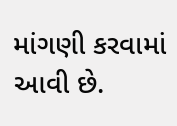માંગણી કરવામાં આવી છે.